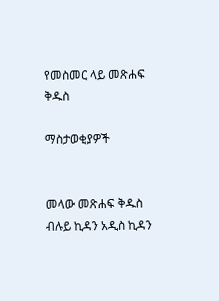የመስመር ላይ መጽሐፍ ቅዱስ

ማስታወቂያዎች


መላው መጽሐፍ ቅዱስ ብሉይ ኪዳን አዲስ ኪዳን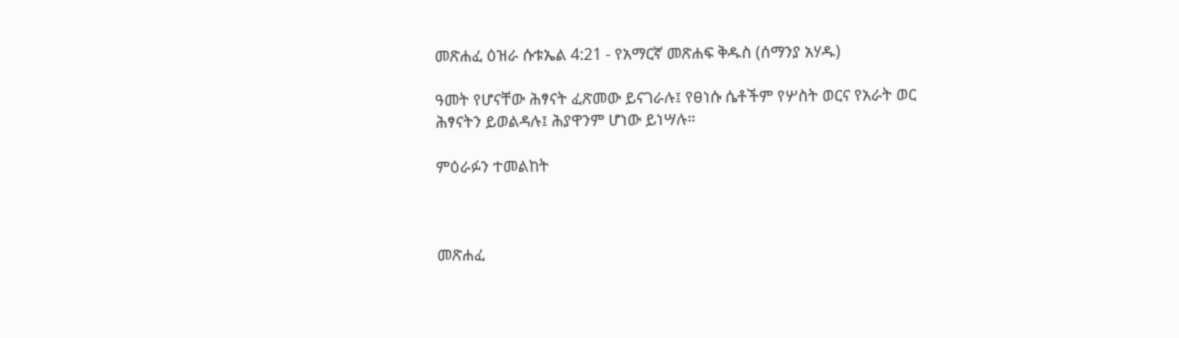መጽሐፈ ዕዝራ ሱቱኤል 4:21 - የአማርኛ መጽሐፍ ቅዱስ (ሰማንያ አሃዱ)

ዓመት የሆናቸው ሕፃናት ፈጽመው ይናገራሉ፤ የፀነሱ ሴቶችም የሦስት ወርና የአራት ወር ሕፃናትን ይወልዳሉ፤ ሕያዋንም ሆነው ይነሣሉ።

ምዕራፉን ተመልከት



መጽሐፈ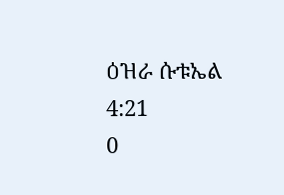ዕዝራ ሱቱኤል 4:21
0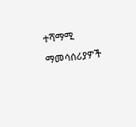ተሻማሚ ማመሳሰሪያዎች